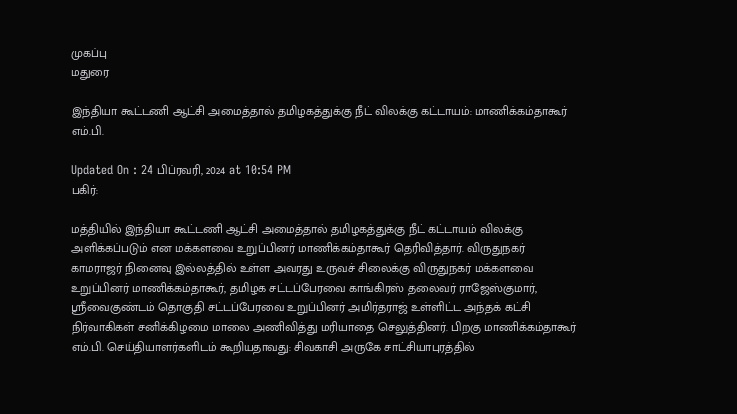முகப்பு
மதுரை

இந்தியா கூட்டணி ஆட்சி அமைத்தால் தமிழகத்துக்கு நீட் விலக்கு கட்டாயம்: மாணிக்கம்தாகூர் எம்.பி.

Updated On : 24 பிப்ரவரி, 2024 at 10:54 PM
பகிர்:

மத்தியில் இந்தியா கூட்டணி ஆட்சி அமைத்தால் தமிழகத்துக்கு நீட் கட்டாயம் விலக்கு அளிக்கப்படும் என மக்களவை உறுப்பினர் மாணிக்கம்தாகூர் தெரிவித்தார். விருதுநகர் காமராஜர் நினைவு இல்லத்தில் உள்ள அவரது உருவச் சிலைக்கு விருதுநகர் மக்களவை உறுப்பினர் மாணிக்கம்தாகூர், தமிழக சட்டப்பேரவை காங்கிரஸ் தலைவர் ராஜேஸ்குமார், ஸ்ரீவைகுண்டம் தொகுதி சட்டப்பேரவை உறுப்பினர் அமிர்தராஜ் உள்ளிட்ட அந்தக் கட்சி நிர்வாகிகள் சனிக்கிழமை மாலை அணிவித்து மரியாதை செலுத்தினர். பிறகு மாணிக்கம்தாகூர் எம்.பி. செய்தியாளர்களிடம் கூறியதாவது: சிவகாசி அருகே சாட்சியாபுரத்தில்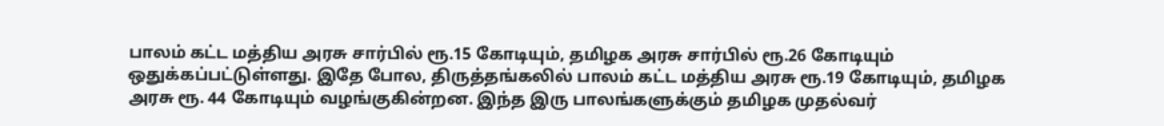பாலம் கட்ட மத்திய அரசு சார்பில் ரூ.15 கோடியும், தமிழக அரசு சார்பில் ரூ.26 கோடியும் ஒதுக்கப்பட்டுள்ளது. இதே போல, திருத்தங்கலில் பாலம் கட்ட மத்திய அரசு ரூ.19 கோடியும், தமிழக அரசு ரூ. 44 கோடியும் வழங்குகின்றன. இந்த இரு பாலங்களுக்கும் தமிழக முதல்வர்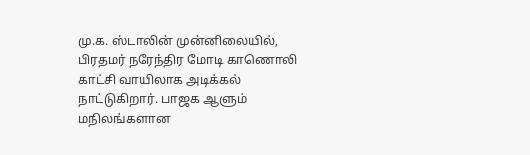மு.க. ஸ்டாலின் முன்னிலையில், பிரதமர் நரேந்திர மோடி காணொலி காட்சி வாயிலாக அடிக்கல் நாட்டுகிறார். பாஜக ஆளும் மநிலங்களான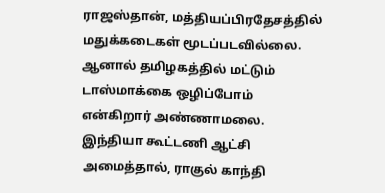ராஜஸ்தான், மத்தியப்பிரதேசத்தில் மதுக்கடைகள் மூடப்படவில்லை. ஆனால் தமிழகத்தில் மட்டும் டாஸ்மாக்கை ஒழிப்போம் என்கிறார் அண்ணாமலை. இந்தியா கூட்டணி ஆட்சி அமைத்தால், ராகுல் காந்தி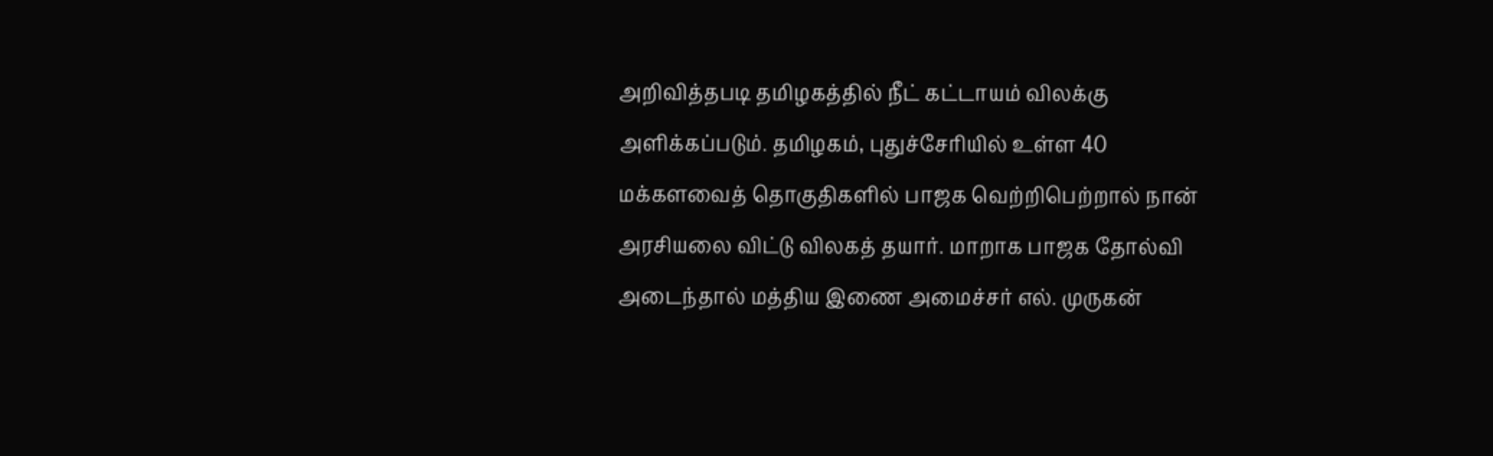அறிவித்தபடி தமிழகத்தில் நீட் கட்டாயம் விலக்கு அளிக்கப்படும். தமிழகம், புதுச்சேரியில் உள்ள 40 மக்களவைத் தொகுதிகளில் பாஜக வெற்றிபெற்றால் நான் அரசியலை விட்டு விலகத் தயார். மாறாக பாஜக தோல்வி அடைந்தால் மத்திய இணை அமைச்சர் எல். முருகன்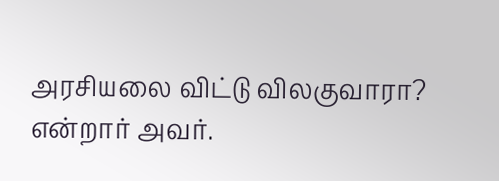அரசியலை விட்டு விலகுவாரா? என்றார் அவர்.